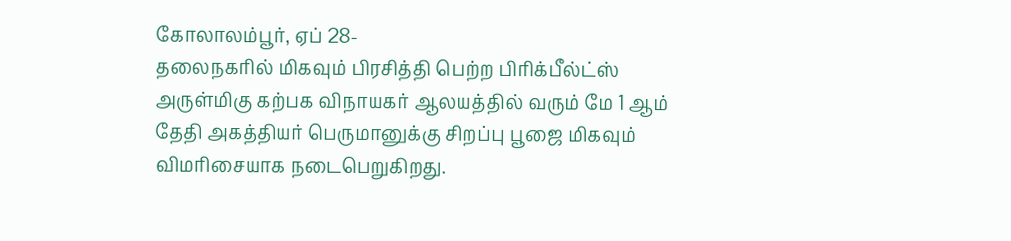கோலாலம்பூர், ஏப் 28-
தலைநகரில் மிகவும் பிரசித்தி பெற்ற பிரிக்பீல்ட்ஸ் அருள்மிகு கற்பக விநாயகர் ஆலயத்தில் வரும் மே 1 ஆம் தேதி அகத்தியர் பெருமானுக்கு சிறப்பு பூஜை மிகவும் விமரிசையாக நடைபெறுகிறது.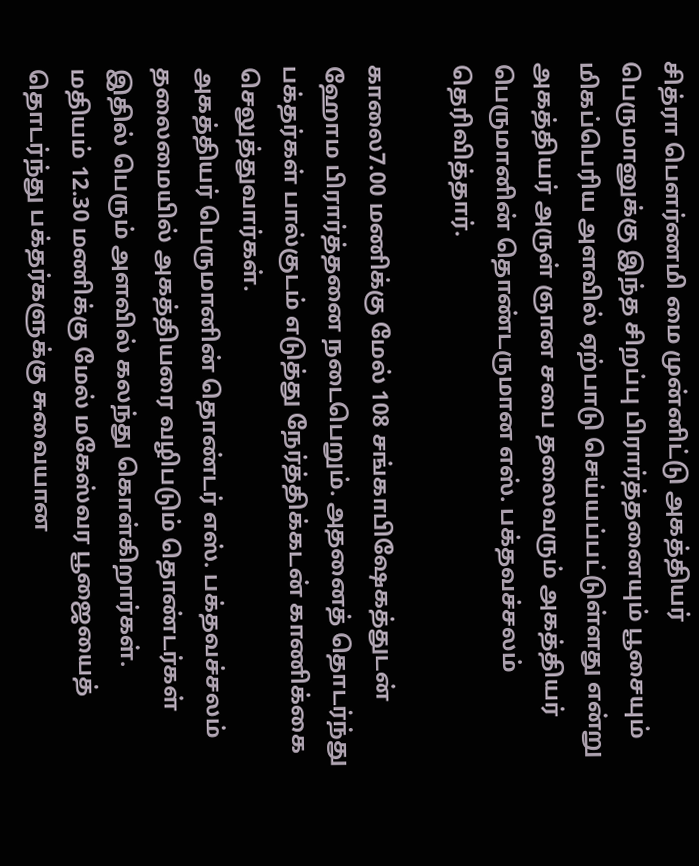சித்ரா பௌர்ணமி மை முன்னிட்டு அகத்தியர் பெருமானுக்கு இந்த சிறப்பு பிரார்த்தனையும் பூசையும் மிகப்பெரிய அளவில் ஏற்பாடு செய்யப்பட்டுள்ளது என்று அகத்தியர் அருள் ஞான சபை தலைவரும் அகத்தியர் பெருமானின் தொண்டருமான எஸ். பக்தவச்சலம் தெரிவித்தார்.

காலை7.00 மணிக்கு மேல் 108 சங்காபிஷேகத்துடன் ஹோம பிரார்த்தனை நடைபெறும். அதனைத் தொடர்ந்து பக்தர்கள் பால்குடம் எடுத்து நேர்த்திக்கடன் காணிக்கை செலுத்துவார்கள்.
அகத்தியர் பெருமானின் தொண்டர் எஸ். பக்தவச்சலம் தலைமையில் அகத்தியரை வழிபடும் தொண்டர்கள் இதில் பெரும் அளவில் கலந்து கொள்கிறார்கள்.
மதியம் 12.30 மணிக்கு மேல் மகேஸ்வர பூஜையைத் தொடர்ந்து பக்தர்களுக்கு சுவையான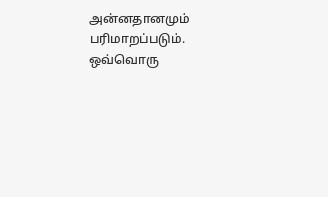அன்னதானமும் பரிமாறப்படும்.
ஒவ்வொரு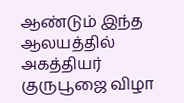ஆண்டும் இந்த ஆலயத்தில் அகத்தியர் குருபூஜை விழா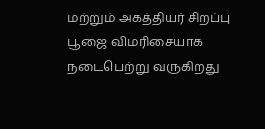மற்றும் அகத்தியர் சிறப்பு பூஜை விமரிசையாக நடைபெற்று வருகிறது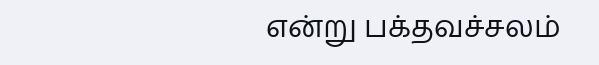என்று பக்தவச்சலம்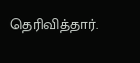தெரிவித்தார்.